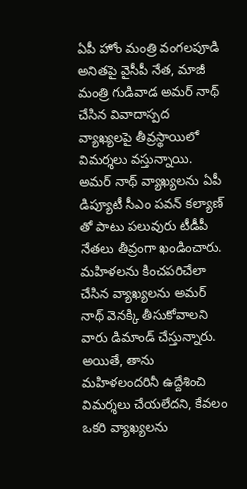ఏపీ హోం మంత్రి వంగలపూడి అనితపై వైసీపీ నేత, మాజీ మంత్రి గుడివాడ అమర్ నాథ్ చేసిన వివాదాస్పద వ్యాఖ్యలపై తీవ్రస్థాయిలో విమర్శలు వస్తున్నాయి. అమర్ నాథ్ వ్యాఖ్యలను ఏపీ డిప్యూటీ సీఎం పవన్ కల్యాణ్ తో పాటు పలువురు టీడీపీ నేతలు తీవ్రంగా ఖండించారు. మహిళలను కించపరిచేలా చేసిన వ్యాఖ్యలను అమర్ నాథ్ వెనక్కి తీసుకోవాలని వారు డిమాండ్ చేస్తున్నారు. అయితే, తాను మహిళలందరినీ ఉద్దేశించి విమర్శలు చేయలేదని, కేవలం ఒకరి వ్యాఖ్యలను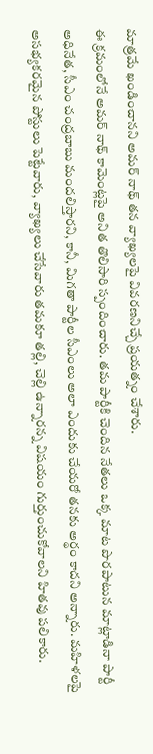మాత్రమే ఖండించానని అమర్ నాథ్ తన వ్యాఖ్యలపై వివరణనిచ్చే ప్రయత్నం చేశారు.
ఈ క్రమంలోనే అమర్ నాథ్ కామెంట్లపై అనిత తొలిసారి స్పందించారు. తమ పార్టీకి చెందిన నేతలు ఒక్క మాట పొరపాటున మాట్లాడినా పార్టీ అధినేత, సీఎం చంద్రబాబు మందలిస్తారని, కానీ, మిగతా పార్టీల సీఎంలు అలా ఎందుకు చేయరో తనకు అర్థం కాదని అన్నారు. మహిళలపై అసభ్యకరమైన పోస్టులు పెట్టేవారు, వ్యాఖ్యలు చేసేవారు తమకూ తల్లి, చెల్లి ఉన్నారన్న విషయం గుర్తుంచుకోవాలని హితవు పలికారు.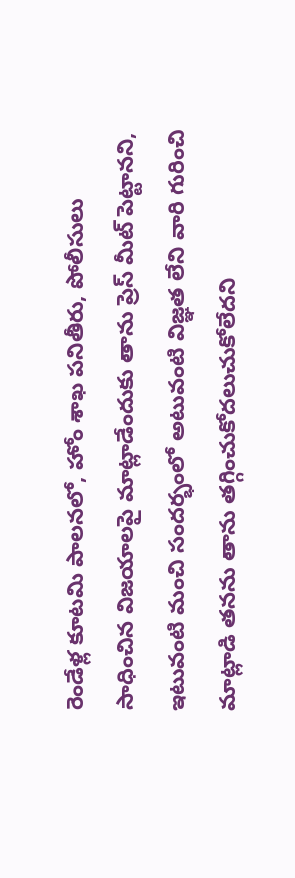రెండేళ్ల కూటమి పాలనలో, హోం శాఖ పనితీరు, పోలీసులు సాధించిన విజయాలపై మాట్లాడేందుకు తాను ప్రెస్ మీట్ పెట్టానని, ఇటువంటి మంచి సందర్భంలో అటువంటి విజ్ఞత లేని వారి గురించి మాట్లాడి తనను తాను తగ్గించుకోదలుచుకోలేదని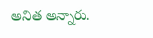అనిత అన్నారు.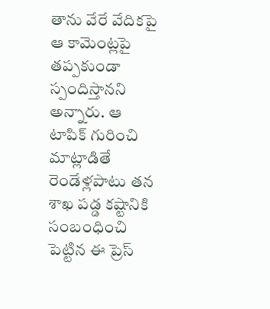తాను వేరే వేదికపై ఆ కామెంట్లపై తప్పకుండా స్పందిస్తానని అన్నారు. ఆ టాపిక్ గురించి మాట్లాడితే రెండేళ్లపాటు తన శాఖ పడ్డ కష్టానికి సంబంధించి పెట్టిన ఈ ప్రెస్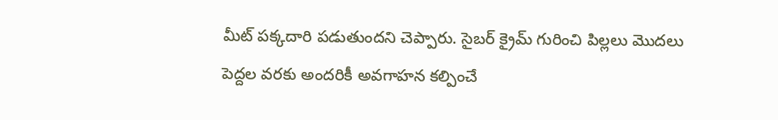మీట్ పక్కదారి పడుతుందని చెప్పారు. సైబర్ క్రైమ్ గురించి పిల్లలు మొదలు పెద్దల వరకు అందరికీ అవగాహన కల్పించే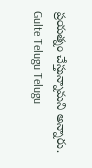ప్రయత్నం చేస్తున్నామని అన్నారు.
Gulte Telugu Telugu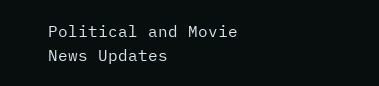Political and Movie News Updates